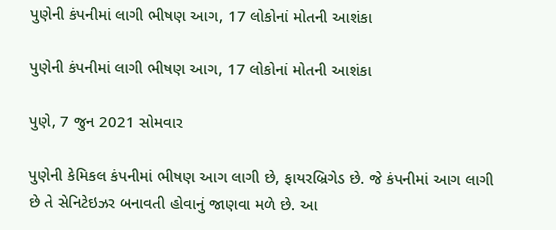પુણેની કંપનીમાં લાગી ભીષણ આગ, 17 લોકોનાં મોતની આશંકા

પુણેની કંપનીમાં લાગી ભીષણ આગ, 17 લોકોનાં મોતની આશંકા

પુણે, 7 જુન 2021 સોમવાર

પુણેની કેમિકલ કંપનીમાં ભીષણ આગ લાગી છે, ફાયરબ્રિગેડ છે. જે કંપનીમાં આગ લાગી છે તે સેનિટેઇઝર બનાવતી હોવાનું જાણવા મળે છે. આ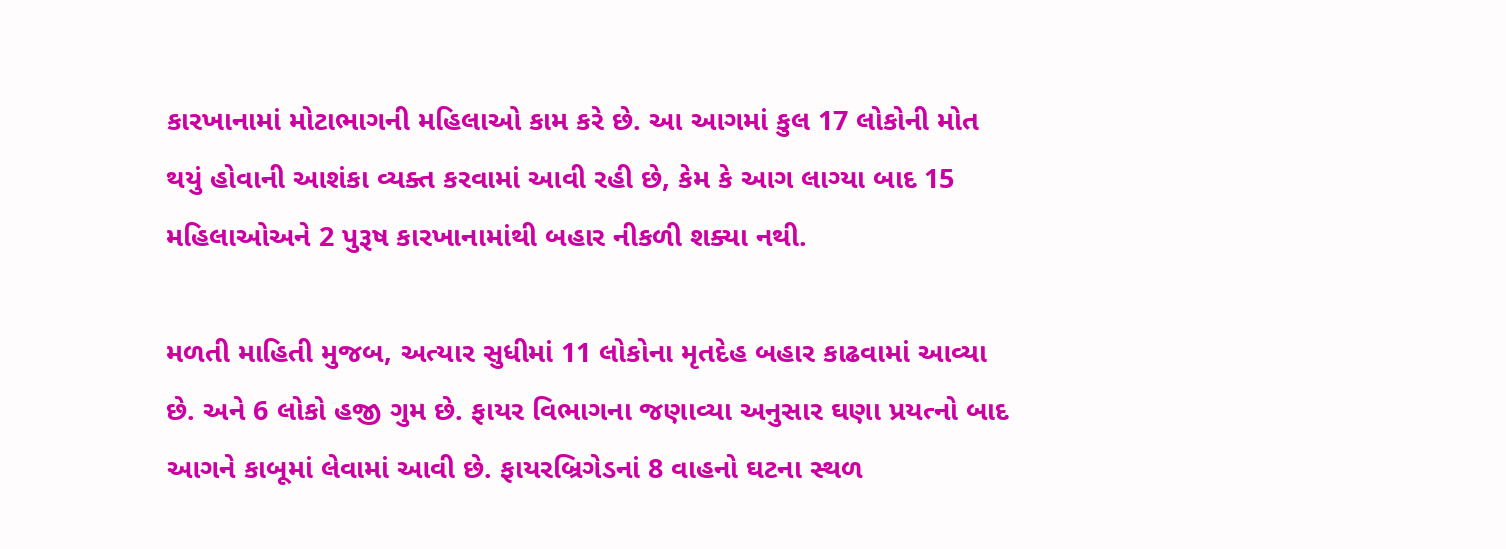કારખાનામાં મોટાભાગની મહિલાઓ કામ કરે છે. આ આગમાં કુલ 17 લોકોની મોત થયું હોવાની આશંકા વ્યક્ત કરવામાં આવી રહી છે, કેમ કે આગ લાગ્યા બાદ 15 મહિલાઓઅને 2 પુરૂષ કારખાનામાંથી બહાર નીકળી શક્યા નથી.

મળતી માહિતી મુજબ, અત્યાર સુધીમાં 11 લોકોના મૃતદેહ બહાર કાઢવામાં આવ્યા છે. અને 6 લોકો હજી ગુમ છે. ફાયર વિભાગના જણાવ્યા અનુસાર ઘણા પ્રયત્નો બાદ આગને કાબૂમાં લેવામાં આવી છે. ફાયરબ્રિગેડનાં 8 વાહનો ઘટના સ્થળ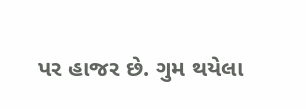પર હાજર છે. ગુમ થયેલા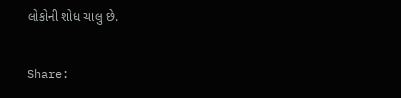લોકોની શોધ ચાલુ છે.

Share: